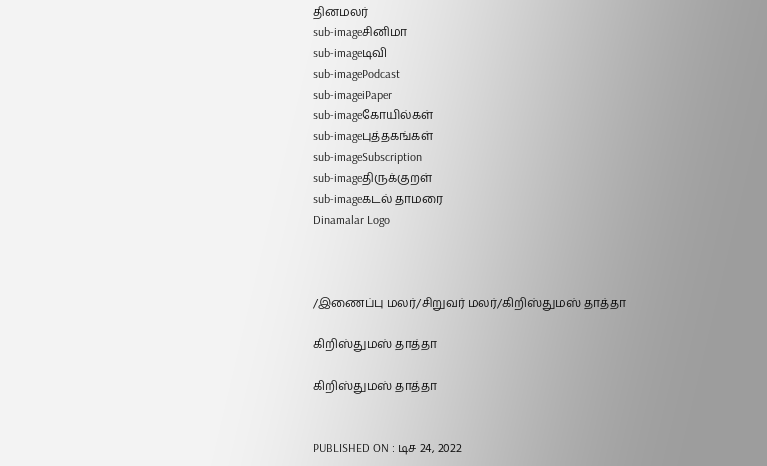தினமலர்
sub-imageசினிமா
sub-imageடிவி
sub-imagePodcast
sub-imageiPaper
sub-imageகோயில்கள்
sub-imageபுத்தகங்கள்
sub-imageSubscription
sub-imageதிருக்குறள்
sub-imageகடல் தாமரை
Dinamalar Logo



/இணைப்பு மலர்/சிறுவர் மலர்/கிறிஸ்துமஸ் தாத்தா

கிறிஸ்துமஸ் தாத்தா

கிறிஸ்துமஸ் தாத்தா


PUBLISHED ON : டிச 24, 2022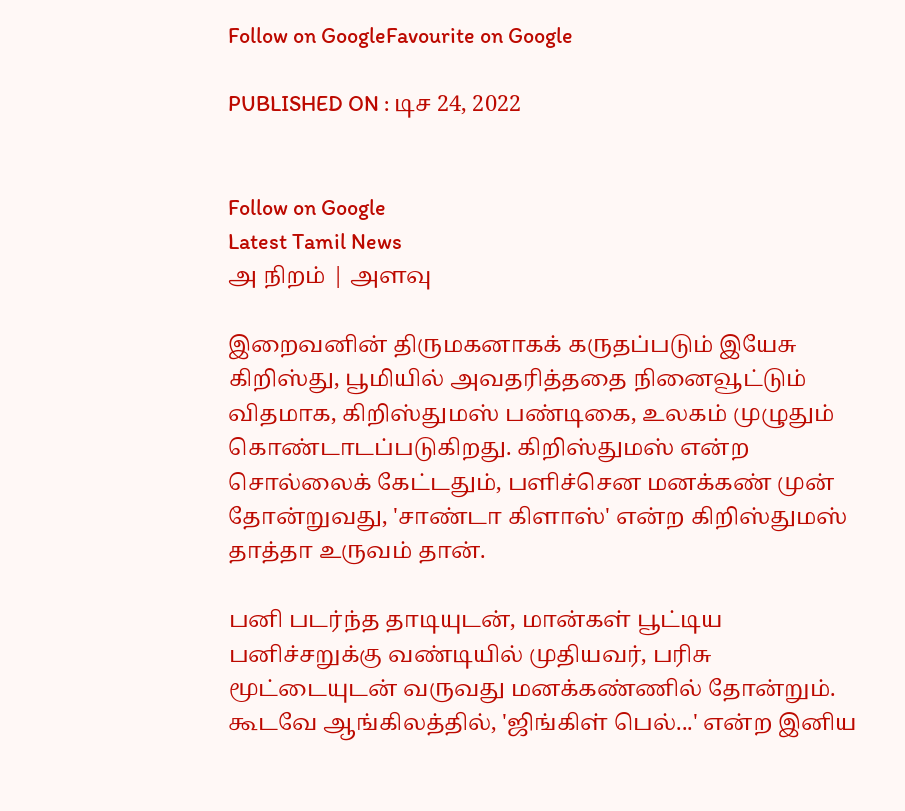Follow on GoogleFavourite on Google

PUBLISHED ON : டிச 24, 2022


Follow on Google
Latest Tamil News
அ நிறம் | அளவு

இறைவனின் திருமகனாகக் கருதப்படும் இயேசு கிறிஸ்து, பூமியில் அவதரித்ததை நினைவூட்டும் விதமாக, கிறிஸ்துமஸ் பண்டிகை, உலகம் முழுதும் கொண்டாடப்படுகிறது. கிறிஸ்துமஸ் என்ற சொல்லைக் கேட்டதும், பளிச்சென மனக்கண் முன் தோன்றுவது, 'சாண்டா கிளாஸ்' என்ற கிறிஸ்துமஸ் தாத்தா உருவம் தான்.

பனி படர்ந்த தாடியுடன், மான்கள் பூட்டிய பனிச்சறுக்கு வண்டியில் முதியவர், பரிசு மூட்டையுடன் வருவது மனக்கண்ணில் தோன்றும். கூடவே ஆங்கிலத்தில், 'ஜிங்கிள் பெல்...' என்ற இனிய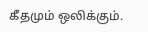கீதமும் ஒலிக்கும்.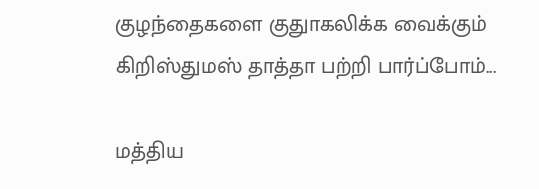குழந்தைகளை குதுாகலிக்க வைக்கும் கிறிஸ்துமஸ் தாத்தா பற்றி பார்ப்போம்...

மத்திய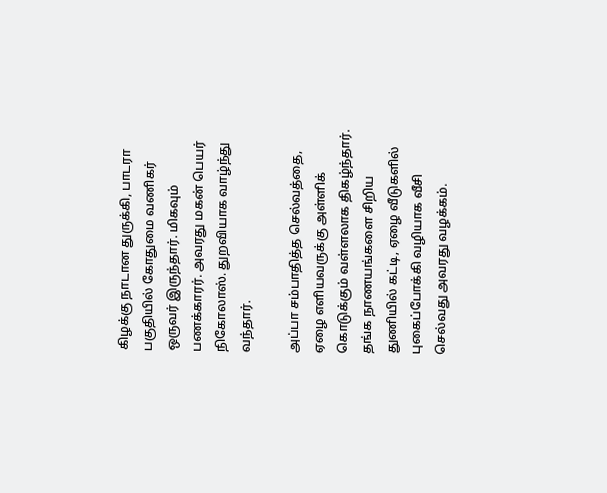கிழக்கு நாடான துருக்கி, பாடரா பகுதியில் கோதுமை வணிகர் ஒருவர் இருந்தார். மிகவும் பணக்காரர். அவரது மகன் பெயர் நிகோலாஸ். துறவியாக வாழ்ந்து வந்தார்.

அப்பா சம்பாதித்த செல்வத்தை, ஏழை எளியவருக்கு அள்ளிக் கொடுக்கும் வள்ளலாக திகழ்ந்தார். தங்க நாணயங்களை சிறிய துணியில் கட்டி, ஏழை வீடுகளில் புகைப்போக்கி வழியாக வீசி செல்வது அவரது வழக்கம்.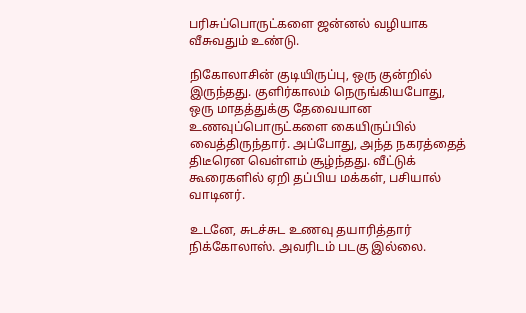பரிசுப்பொருட்களை ஜன்னல் வழியாக வீசுவதும் உண்டு.

நிகோலாசின் குடியிருப்பு, ஒரு குன்றில் இருந்தது. குளிர்காலம் நெருங்கியபோது, ஒரு மாதத்துக்கு தேவையான உணவுப்பொருட்களை கையிருப்பில் வைத்திருந்தார். அப்போது, அந்த நகரத்தைத் திடீரென வெள்ளம் சூழ்ந்தது. வீட்டுக் கூரைகளில் ஏறி தப்பிய மக்கள், பசியால் வாடினர்.

உடனே, சுடச்சுட உணவு தயாரித்தார் நிக்கோலாஸ். அவரிடம் படகு இல்லை.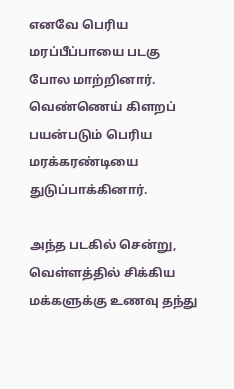எனவே பெரிய மரப்பீப்பாயை படகு போல மாற்றினார். வெண்ணெய் கிளறப் பயன்படும் பெரிய மரக்கரண்டியை துடுப்பாக்கினார்.

அந்த படகில் சென்று, வெள்ளத்தில் சிக்கிய மக்களுக்கு உணவு தந்து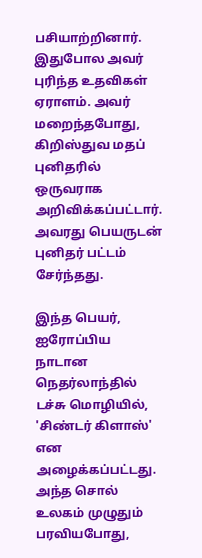பசியாற்றினார். இதுபோல அவர் புரிந்த உதவிகள் ஏராளம். அவர் மறைந்தபோது, கிறிஸ்துவ மதப் புனிதரில் ஒருவராக அறிவிக்கப்பட்டார். அவரது பெயருடன் புனிதர் பட்டம் சேர்ந்தது.

இந்த பெயர், ஐரோப்பிய நாடான நெதர்லாந்தில் டச்சு மொழியில், 'சிண்டர் கிளாஸ்' என அழைக்கப்பட்டது. அந்த சொல் உலகம் முழுதும் பரவியபோது,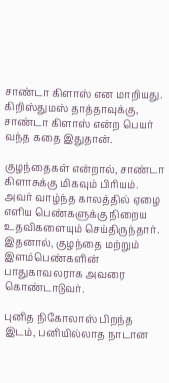சாண்டா கிளாஸ் என மாறியது. கிறிஸ்துமஸ் தாத்தாவுக்கு, சாண்டா கிளாஸ் என்ற பெயர் வந்த கதை இதுதான்.

குழந்தைகள் என்றால், சாண்டா கிளாசுக்கு மிகவும் பிரியம். அவர் வாழ்ந்த காலத்தில் ஏழை எளிய பெண்களுக்கு நிறைய உதவிகளையும் செய்திருந்தார். இதனால், குழந்தை மற்றும் இளம்பெண்களின் பாதுகாவலராக அவரை கொண்டாடுவர்.

புனித நிகோலாஸ் பிறந்த இடம், பனியில்லாத நாடான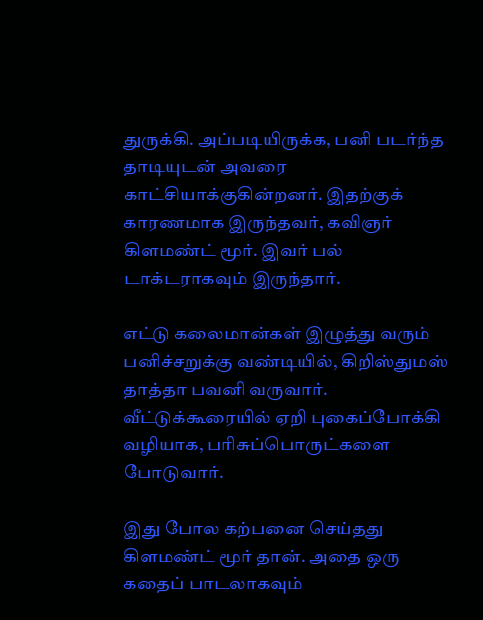துருக்கி. அப்படியிருக்க, பனி படர்ந்த தாடியுடன் அவரை காட்சியாக்குகின்றனர். இதற்குக் காரணமாக இருந்தவர், கவிஞர் கிளமண்ட் மூர். இவர் பல் டாக்டராகவும் இருந்தார்.

எட்டு கலைமான்கள் இழுத்து வரும் பனிச்சறுக்கு வண்டியில், கிறிஸ்துமஸ் தாத்தா பவனி வருவார். வீட்டுக்கூரையில் ஏறி புகைப்போக்கி வழியாக, பரிசுப்பொருட்களை போடுவார்.

இது போல கற்பனை செய்தது கிளமண்ட் மூர் தான். அதை ஒரு கதைப் பாடலாகவும்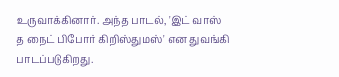உருவாக்கினார். அந்த பாடல், 'இட் வாஸ் த நைட் பிபோர் கிறிஸ்துமஸ்' என துவங்கி பாடப்படுகிறது.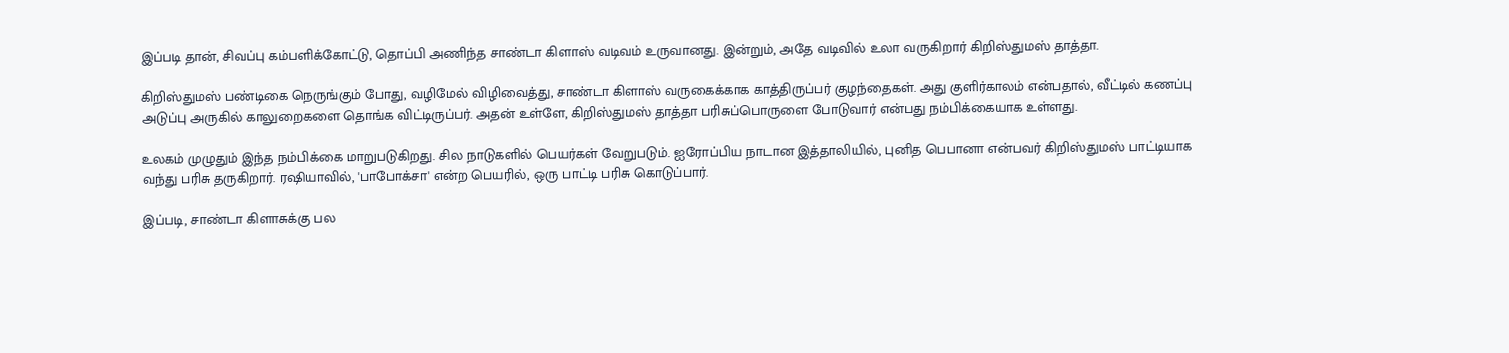இப்படி தான், சிவப்பு கம்பளிக்கோட்டு, தொப்பி அணிந்த சாண்டா கிளாஸ் வடிவம் உருவானது. இன்றும், அதே வடிவில் உலா வருகிறார் கிறிஸ்துமஸ் தாத்தா.

கிறிஸ்துமஸ் பண்டிகை நெருங்கும் போது, வழிமேல் விழிவைத்து, சாண்டா கிளாஸ் வருகைக்காக காத்திருப்பர் குழந்தைகள். அது குளிர்காலம் என்பதால், வீட்டில் கணப்பு அடுப்பு அருகில் காலுறைகளை தொங்க விட்டிருப்பர். அதன் உள்ளே, கிறிஸ்துமஸ் தாத்தா பரிசுப்பொருளை போடுவார் என்பது நம்பிக்கையாக உள்ளது.

உலகம் முழுதும் இந்த நம்பிக்கை மாறுபடுகிறது. சில நாடுகளில் பெயர்கள் வேறுபடும். ஐரோப்பிய நாடான இத்தாலியில், புனித பெபானா என்பவர் கிறிஸ்துமஸ் பாட்டியாக வந்து பரிசு தருகிறார். ரஷியாவில், 'பாபோக்சா' என்ற பெயரில், ஒரு பாட்டி பரிசு கொடுப்பார்.

இப்படி, சாண்டா கிளாசுக்கு பல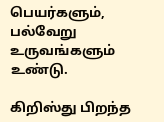பெயர்களும், பல்வேறு உருவங்களும் உண்டு.

கிறிஸ்து பிறந்த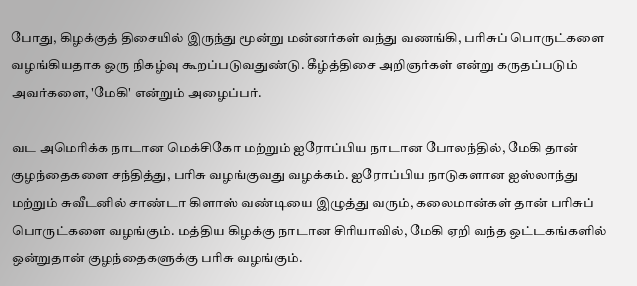போது, கிழக்குத் திசையில் இருந்து மூன்று மன்னர்கள் வந்து வணங்கி, பரிசுப் பொருட்களை வழங்கியதாக ஒரு நிகழ்வு கூறப்படுவதுண்டு. கீழ்த்திசை அறிஞர்கள் என்று கருதப்படும் அவர்களை, 'மேகி' என்றும் அழைப்பர்.

வட அமெரிக்க நாடான மெக்சிகோ மற்றும் ஐரோப்பிய நாடான போலந்தில், மேகி தான் குழந்தைகளை சந்தித்து, பரிசு வழங்குவது வழக்கம். ஐரோப்பிய நாடுகளான ஐஸ்லாந்து மற்றும் சுவீடனில் சாண்டா கிளாஸ் வண்டியை இழுத்து வரும், கலைமான்கள் தான் பரிசுப் பொருட்களை வழங்கும். மத்திய கிழக்கு நாடான சிரியாவில், மேகி ஏறி வந்த ஒட்டகங்களில் ஒன்றுதான் குழந்தைகளுக்கு பரிசு வழங்கும்.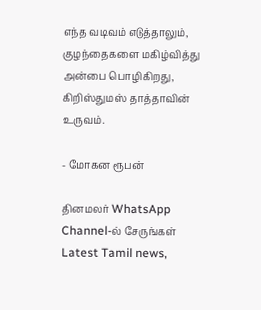எந்த வடிவம் எடுத்தாலும், குழந்தைகளை மகிழ்வித்து அன்பை பொழிகிறது, கிறிஸ்துமஸ் தாத்தாவின் உருவம்.

- மோகன ரூபன்

தினமலர் WhatsApp Channel-ல் சேருங்கள்
Latest Tamil news,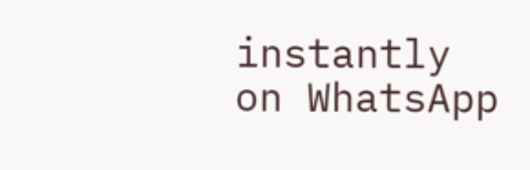instantly on WhatsApp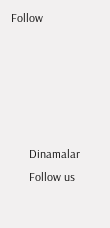Follow





      Dinamalar
      Follow us